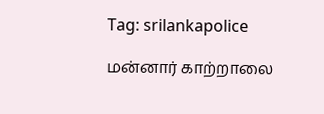Tag: srilankapolice

மன்னார் காற்றாலை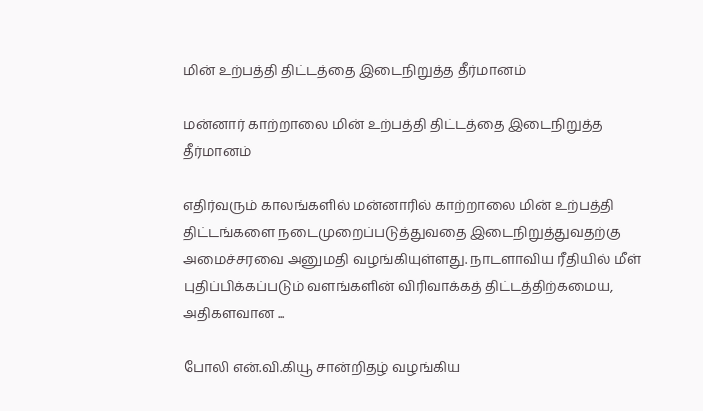மின் உற்பத்தி திட்டத்தை இடைநிறுத்த தீர்மானம்

மன்னார் காற்றாலை மின் உற்பத்தி திட்டத்தை இடைநிறுத்த தீர்மானம்

எதிர்வரும் காலங்களில் மன்னாரில் காற்றாலை மின் உற்பத்தி திட்டங்களை நடைமுறைப்படுத்துவதை இடைநிறுத்துவதற்கு அமைச்சரவை அனுமதி வழங்கியுள்ளது. நாடளாவிய ரீதியில் மீள் புதிப்பிக்கப்படும் வளங்களின் விரிவாக்கத் திட்டத்திற்கமைய, அதிகளவான ...

போலி என்.வி.கியூ சான்றிதழ் வழங்கிய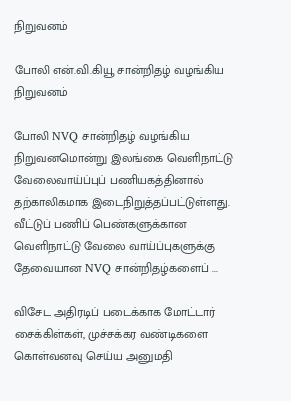நிறுவனம்

போலி என்.வி.கியூ சான்றிதழ் வழங்கிய நிறுவனம்

போலி NVQ சான்றிதழ் வழங்கிய நிறுவனமொன்று இலங்கை வெளிநாட்டு வேலைவாய்ப்புப் பணியகத்தினால் தற்காலிகமாக இடைநிறுத்தப்பட்டுள்ளது. வீட்டுப் பணிப் பெண்களுக்கான வெளிநாட்டு வேலை வாய்ப்புகளுக்கு தேவையான NVQ சான்றிதழ்களைப் ...

விசேட அதிரடிப் படைக்காக மோட்டார் சைக்கிள்கள், முச்சக்கர வண்டிகளை கொள்வனவு செய்ய அனுமதி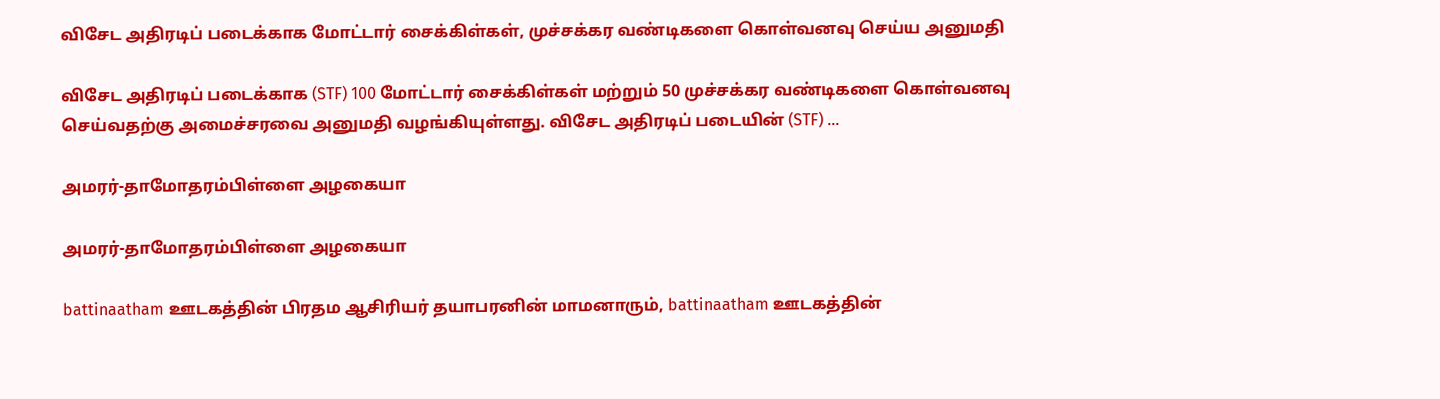விசேட அதிரடிப் படைக்காக மோட்டார் சைக்கிள்கள், முச்சக்கர வண்டிகளை கொள்வனவு செய்ய அனுமதி

விசேட அதிரடிப் படைக்காக (STF) 100 மோட்டார் சைக்கிள்கள் மற்றும் 50 முச்சக்கர வண்டிகளை கொள்வனவு செய்வதற்கு அமைச்சரவை அனுமதி வழங்கியுள்ளது. விசேட அதிரடிப் படையின் (STF) ...

அமரர்-தாமோதரம்பிள்ளை அழகையா

அமரர்-தாமோதரம்பிள்ளை அழகையா

battinaatham ஊடகத்தின் பிரதம ஆசிரியர் தயாபரனின் மாமனாரும், battinaatham ஊடகத்தின்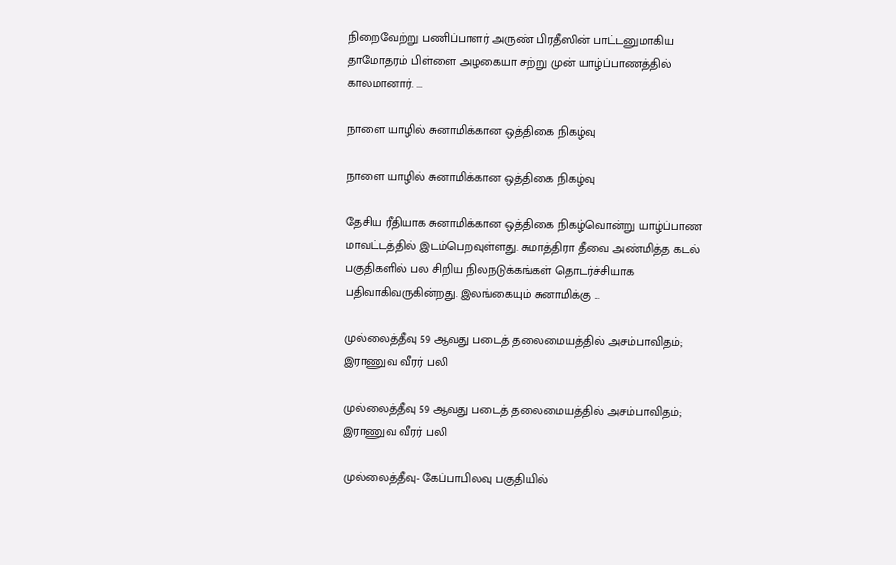நிறைவேற்று பணிப்பாளர் அருண் பிரதீஸின் பாட்டனுமாகிய தாமோதரம் பிள்ளை அழகையா சற்று முன் யாழ்ப்பாணத்தில் காலமானார். ...

நாளை யாழில் சுனாமிக்கான ஒத்திகை நிகழ்வு

நாளை யாழில் சுனாமிக்கான ஒத்திகை நிகழ்வு

தேசிய ரீதியாக சுனாமிக்கான ஒத்திகை நிகழ்வொன்று யாழ்ப்பாண மாவட்டத்தில் இடம்பெறவுள்ளது. சுமாத்திரா தீவை அண்மித்த கடல் பகுதிகளில் பல சிறிய நிலநடுக்கங்கள் தொடர்ச்சியாக பதிவாகிவருகின்றது. இலங்கையும் சுனாமிக்கு ...

முல்லைத்தீவு 59 ஆவது படைத் தலைமையத்தில் அசம்பாவிதம்; இராணுவ வீரர் பலி

முல்லைத்தீவு 59 ஆவது படைத் தலைமையத்தில் அசம்பாவிதம்; இராணுவ வீரர் பலி

முல்லைத்தீவு- கேப்பாபிலவு பகுதியில்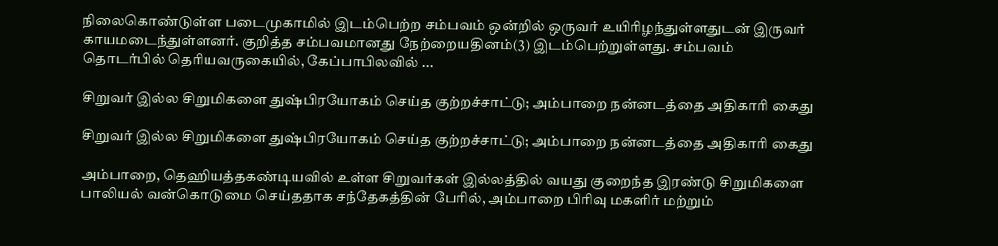நிலைகொண்டுள்ள படைமுகாமில் இடம்பெற்ற சம்பவம் ஒன்றில் ஒருவர் உயிரிழந்துள்ளதுடன் இருவர் காயமடைந்துள்ளனர். குறித்த சம்பவமானது நேற்றையதினம்(3) இடம்பெற்றுள்ளது. சம்பவம் தொடர்பில் தெரியவருகையில், கேப்பாபிலவில் ...

சிறுவர் இல்ல சிறுமிகளை துஷ்பிரயோகம் செய்த குற்றச்சாட்டு; அம்பாறை நன்னடத்தை அதிகாரி கைது

சிறுவர் இல்ல சிறுமிகளை துஷ்பிரயோகம் செய்த குற்றச்சாட்டு; அம்பாறை நன்னடத்தை அதிகாரி கைது

அம்பாறை, தெஹியத்தகண்டியவில் உள்ள சிறுவர்கள் இல்லத்தில் வயது குறைந்த இரண்டு சிறுமிகளை பாலியல் வன்கொடுமை செய்ததாக சந்தேகத்தின் பேரில், அம்பாறை பிரிவு மகளிர் மற்றும்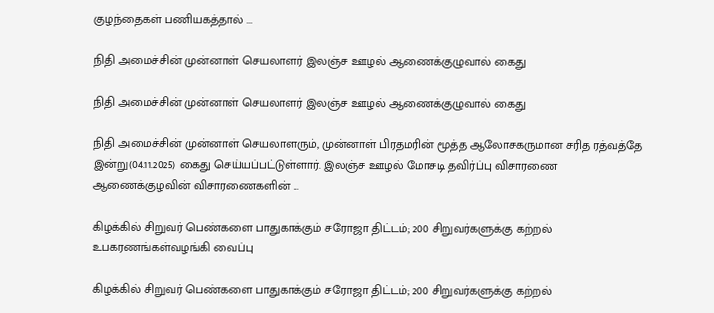குழந்தைகள் பணியகத்தால் ...

நிதி அமைச்சின் முன்னாள் செயலாளர் இலஞ்ச ஊழல் ஆணைக்குழுவால் கைது

நிதி அமைச்சின் முன்னாள் செயலாளர் இலஞ்ச ஊழல் ஆணைக்குழுவால் கைது

நிதி அமைச்சின் முன்னாள் செயலாளரும், முன்னாள் பிரதமரின் மூத்த ஆலோசகருமான சரித ரத்வத்தே இன்று(04.11.2025) கைது செய்யப்பட்டுள்ளார். இலஞ்ச ஊழல் மோசடி தவிர்ப்பு விசாரணை ஆணைக்குழவின் விசாரணைகளின் ...

கிழக்கில் சிறுவர் பெண்களை பாதுகாக்கும் சரோஜா திட்டம்; 200 சிறுவர்களுக்கு கற்றல் உபகரணங்கள்வழங்கி வைப்பு

கிழக்கில் சிறுவர் பெண்களை பாதுகாக்கும் சரோஜா திட்டம்; 200 சிறுவர்களுக்கு கற்றல்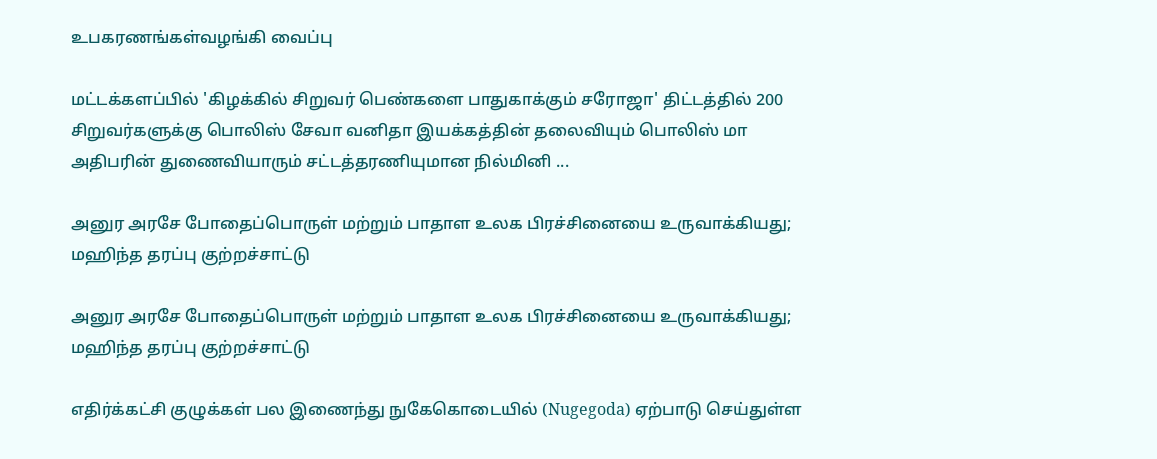உபகரணங்கள்வழங்கி வைப்பு

மட்டக்களப்பில் 'கிழக்கில் சிறுவர் பெண்களை பாதுகாக்கும் சரோஜா' திட்டத்தில் 200 சிறுவர்களுக்கு பொலிஸ் சேவா வனிதா இயக்கத்தின் தலைவியும் பொலிஸ் மா அதிபரின் துணைவியாரும் சட்டத்தரணியுமான நில்மினி ...

அனுர அரசே போதைப்பொருள் மற்றும் பாதாள உலக பிரச்சினையை உருவாக்கியது; மஹிந்த தரப்பு குற்றச்சாட்டு

அனுர அரசே போதைப்பொருள் மற்றும் பாதாள உலக பிரச்சினையை உருவாக்கியது; மஹிந்த தரப்பு குற்றச்சாட்டு

எதிர்க்கட்சி குழுக்கள் பல இணைந்து நுகேகொடையில் (Nugegoda) ஏற்பாடு செய்துள்ள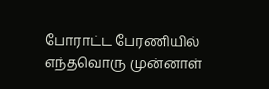போராட்ட பேரணியில் எந்தவொரு முன்னாள்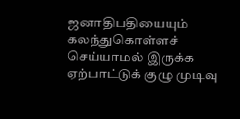ஜனாதிபதியையும் கலந்துகொள்ளச் செய்யாமல் இருக்க ஏற்பாட்டுக் குழு முடிவு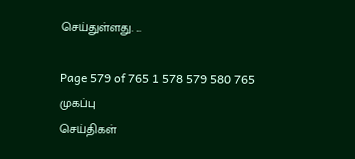செய்துள்ளது. ...

Page 579 of 765 1 578 579 580 765
முகப்பு
செய்திகள்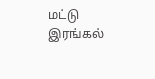மட்டு
இரங்கல்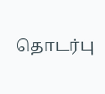தொடர்பு